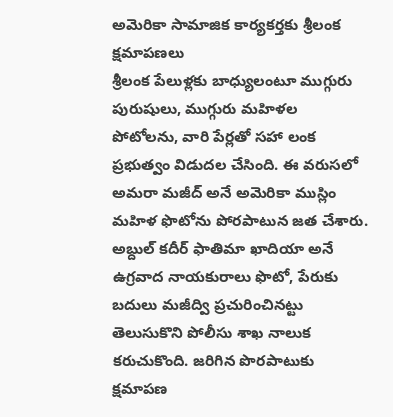అమెరికా సామాజిక కార్యకర్తకు శ్రీలంక క్షమాపణలు
శ్రీలంక పేలుళ్లకు బాధ్యులంటూ ముగ్గురు పురుషులు, ముగ్గురు మహిళల పోటోలను, వారి పేర్లతో సహా లంక ప్రభుత్వం విడుదల చేసింది. ఈ వరుసలో అమరా మజీద్ అనే అమెరికా ముస్లిం మహిళ ఫొటోను పోరపాటున జత చేశారు. అబ్దుల్ కదీర్ ఫాతిమా ఖాదియా అనే ఉగ్రవాద నాయకురాలు ఫొటో, పేరుకు బదులు మజీద్వి ప్రచురించినట్టు తెలుసుకొని పోలీసు శాఖ నాలుక కరుచుకొంది. జరిగిన పొరపాటుకు క్షమాపణ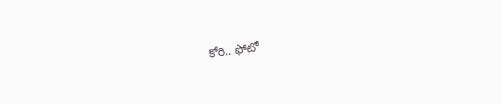కోరి.. ఫోటో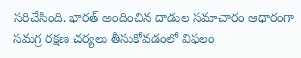సరిచేసింది. భారత్ అందించిన దాడుల సమాచారం ఆధారంగా సమగ్ర రక్షణ చర్యలు తీసుకోవడంలో విఫలం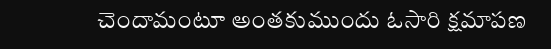చెందామంటూ అంతకుముందు ఓసారి క్షమాపణ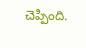చెప్పింది.